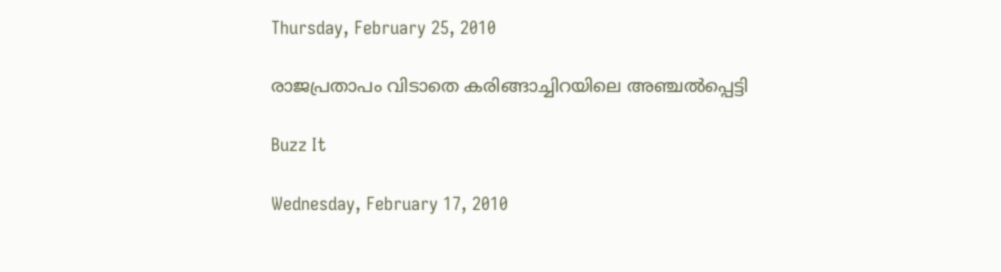Thursday, February 25, 2010

രാജപ്രതാപം വിടാതെ കരിങ്ങാച്ചിറയിലെ അഞ്ചല്‍പ്പെട്ടി

Buzz It

Wednesday, February 17, 2010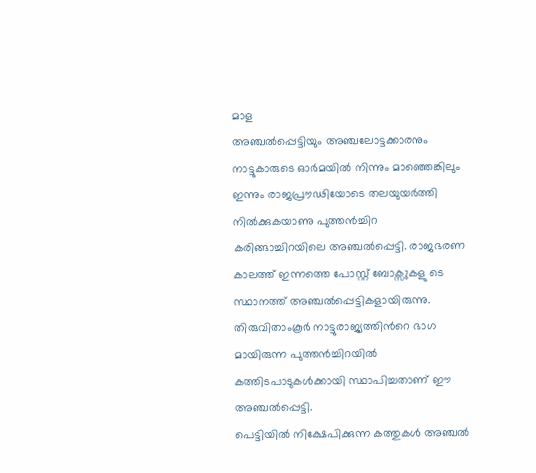മാള
അഞ്ചല്‍പ്പെട്ടിയും അഞ്ചലോട്ടക്കാരനും നാട്ടുകാരുടെ ഓര്‍മയില്‍ നിന്നും മാഞ്ഞെങ്കിലും ഇന്നും രാജപ്രൗഢിയോടെ തലയുയര്‍ത്തി നില്‍ക്കുകയാണു പുത്തന്‍ച്ചിറ കരിങ്ങാച്ചിറയിലെ അഞ്ചല്‍പ്പെട്ടി. രാജഭരണ കാലത്ത് ഇന്നത്തെ പോസ്റ്റ് ബോക്സുകളു ടെ സ്ഥാനത്ത് അഞ്ചല്‍പ്പെട്ടികളായിരുന്നു. തിരുവിതാംകൂര്‍ നാട്ടുരാജ്യത്തിന്‍റെ ഭാഗ മായിരുന്ന പുത്തന്‍ച്ചിറയില്‍ കത്തിടപാടുകള്‍ക്കായി സ്ഥാപിച്ചതാണ് ഈ അഞ്ചല്‍പ്പെട്ടി.
പെട്ടിയില്‍ നിക്ഷേപിക്കുന്ന കത്തുകള്‍ അഞ്ചല്‍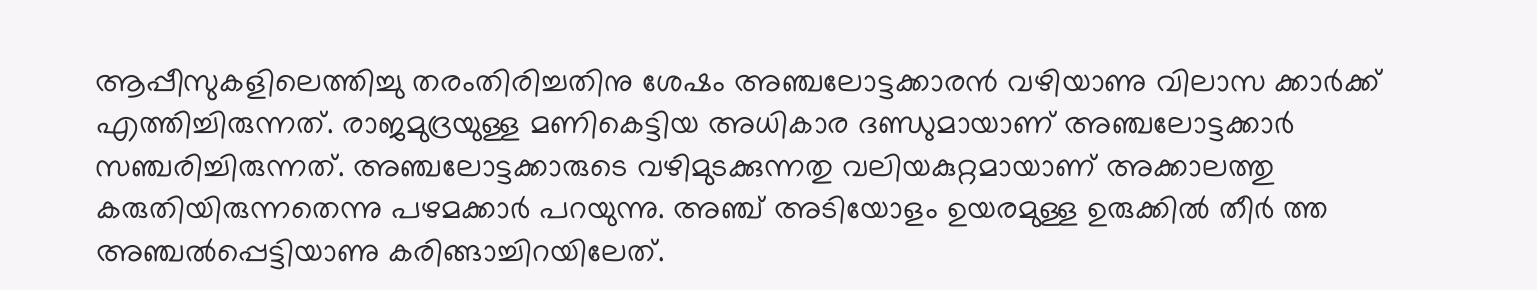ആപ്പീസുകളിലെത്തിച്ചു തരംതിരിച്ചതിനു ശേഷം അഞ്ചലോട്ടക്കാരന്‍ വഴിയാണു വിലാസ ക്കാര്‍ക്ക് എത്തിച്ചിരുന്നത്. രാജമുദ്രയുള്ള മണികെട്ടിയ അധികാര ദണ്ഡുമായാണ് അഞ്ചലോട്ടക്കാര്‍ സഞ്ചരിച്ചിരുന്നത്. അഞ്ചലോട്ടക്കാരുടെ വഴിമുടക്കുന്നതു വലിയകുറ്റമായാണ് അക്കാലത്തു കരുതിയിരുന്നതെന്നു പഴമക്കാര്‍ പറയുന്നു. അഞ്ച് അടിയോളം ഉയരമുള്ള ഉരുക്കില്‍ തീര്‍ ത്ത അഞ്ചല്‍പ്പെട്ടിയാണു കരിങ്ങാച്ചിറയിലേത്.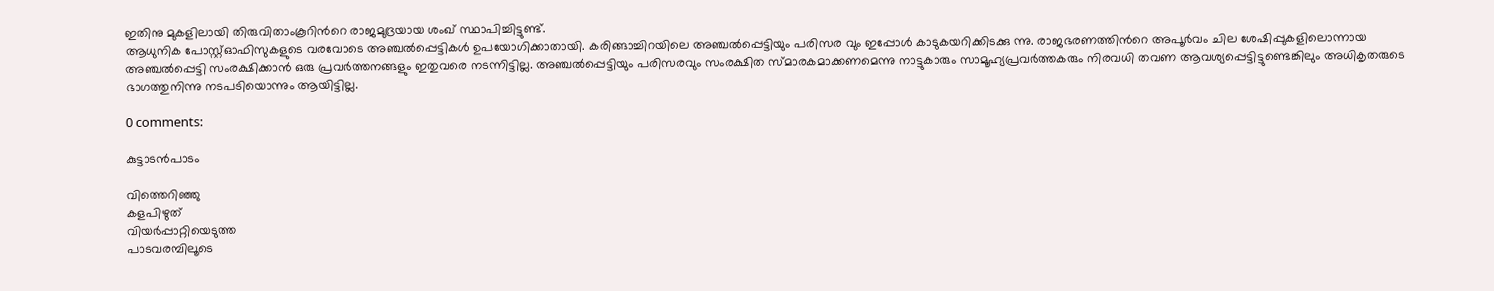ഇതിനു മുകളിലായി തിരുവിതാംകൂറിന്‍റെ രാജമുദ്രയായ ശംഖ് സ്ഥാപിച്ചിട്ടുണ്ട്.
ആധുനിക പോസ്റ്റ്ഓഫിസുകളുടെ വരവോടെ അഞ്ചല്‍പ്പെട്ടികള്‍ ഉപയോഗിക്കാതായി. കരിങ്ങാച്ചിറയിലെ അഞ്ചല്‍പ്പെട്ടിയും പരിസര വും ഇപ്പോള്‍ കാടുകയറിക്കിടക്കു ന്നു. രാജഭരണത്തിന്‍റെ അപൂര്‍വം ചില ശേഷിപ്പുകളിലൊന്നായ അഞ്ചല്‍പ്പെട്ടി സംരക്ഷിക്കാന്‍ ഒരു പ്രവര്‍ത്തനങ്ങളും ഇതുവരെ നടന്നിട്ടില്ല. അഞ്ചല്‍പ്പെട്ടിയും പരിസരവും സംരക്ഷിത സ്മാരകമാക്കണമെന്നു നാട്ടുകാരും സാമൂഹ്യപ്രവര്‍ത്തകരും നിരവധി തവണ ആവശ്യപ്പെട്ടിട്ടുണ്ടെങ്കിലും അധികൃതരുടെ ഭാഗത്തുനിന്നു നടപടിയൊന്നും ആയിട്ടില്ല.

0 comments:

കുട്ടാടന്‍പാടം

വിത്തെറിഞ്ഞു
കളപിഴുത്
വിയര്‍പ്പാറ്റിയെടുത്ത
പാടവരമ്പിലൂടെ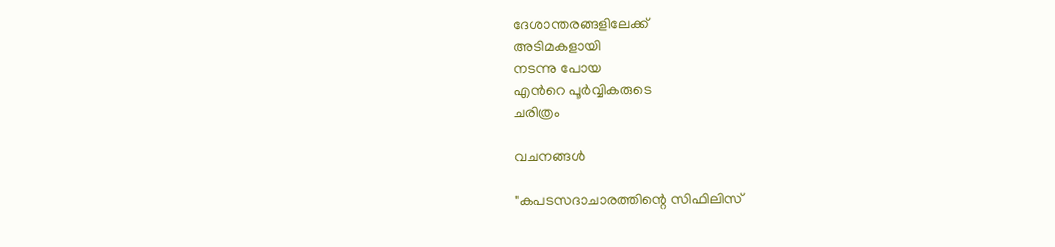ദേശാന്തരങ്ങളിലേക്ക്
അടിമകളായി
നടന്നു പോയ
എന്‍റെ പൂര്‍വ്വികരുടെ
ചരിത്രം

വചനങ്ങള്‍

"കപടസദാചാരത്തിന്റെ സിഫിലിസ്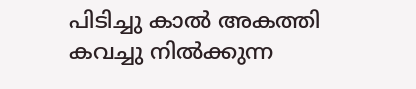പിടിച്ചു കാല്‍ അകത്തി കവച്ചു നില്‍ക്കുന്ന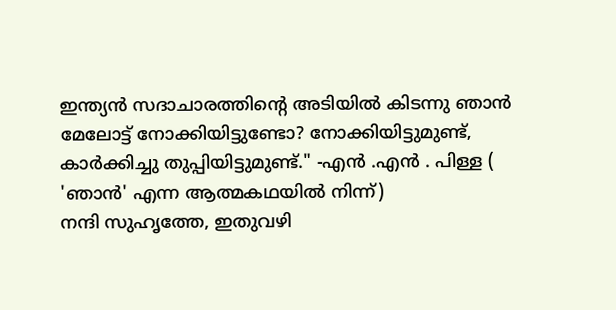ഇന്ത്യന്‍ സദാചാരത്തിന്റെ അടിയില്‍ കിടന്നു ഞാന്‍ മേലോട്ട് നോക്കിയിട്ടുണ്ടോ? നോക്കിയിട്ടുമുണ്ട്, കാര്‍ക്കിച്ചു തുപ്പിയിട്ടുമുണ്ട്." -എന്‍ .എന്‍ . പിള്ള ( 'ഞാന്‍' എന്ന ആത്മകഥയില്‍ നിന്ന്)
നന്ദി സുഹൃത്തേ, ഇതുവഴി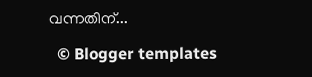വന്നതിന്...

  © Blogger templates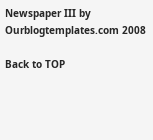Newspaper III by Ourblogtemplates.com 2008

Back to TOP